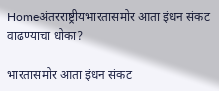Homeअंतरराष्ट्रीयभारतासमोर आता इंधन संकट वाढण्याचा धोका?

भारतासमोर आता इंधन संकट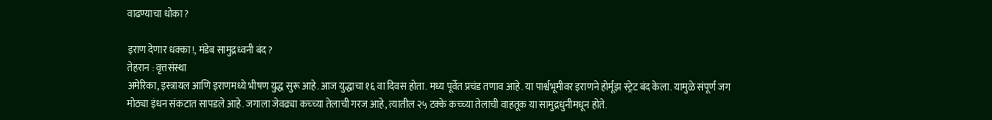वाढण्याचा धोका?

इराण देणार धक्का!, मंडेब सामुद्रध्वनी बंद?
तेहरान : वृत्तसंस्था
अमेरिका, इस्त्रायल आणि इराणमध्ये भीषण युद्ध सुरू आहे. आज युद्धाचा १६ वा दिवस होता. मध्य पूर्वेत प्रचंड तणाव आहे. या पार्श्वभूमीवर इराणने होर्मूझ स्ट्रेट बंद केला. यामुळे संपूर्ण जग मोठ्या इंधन संकटात सापडले आहे. जगाला जेवढ्या कच्च्या तेलाची गरज आहे, त्यातील २५ टक्के कच्च्या तेलाची वाहतूक या सामुद्रधुनीमधून होते.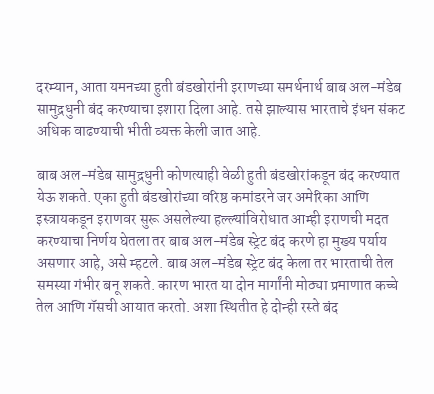दरम्यान, आता यमनच्या हुती बंडखोरांनी इराणच्या समर्थनार्थ बाब अल-मंडेब सामुद्रधुनी बंद करण्याचा इशारा दिला आहे. तसे झाल्यास भारताचे इंधन संकट अधिक वाढण्याची भीती व्यक्त केली जात आहे.

बाब अल-मंडेब सामुद्रधुनी कोणत्याही वेळी हुती बंडखोरांकडून बंद करण्यात येऊ शकते. एका हुती बंडखोरांच्या वरिष्ठ कमांडरने जर अमेरिका आणि इस्त्रायकडून इराणवर सुरू असलेल्या हल्ल्यांविरोधात आम्ही इराणची मदत करण्याचा निर्णय घेतला तर बाब अल-मंडेब स्ट्रेट बंद करणे हा मुख्य पर्याय असणार आहे, असे म्हटले. बाब अल-मंडेब स्ट्रेट बंद केला तर भारताची तेल समस्या गंभीर बनू शकते. कारण भारत या दोन मार्गांनी मोठ्या प्रमाणात कच्चे तेल आणि गॅसची आयात करतो. अशा स्थितीत हे दोन्ही रस्ते बंद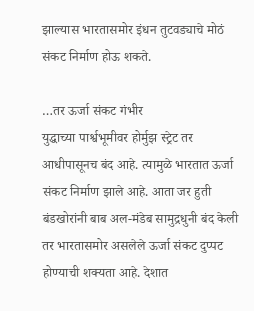झाल्यास भारतासमोर इंधन तुटवड्याचे मोठं संकट निर्माण होऊ शकते.

…तर ऊर्जा संकट गंभीर
युद्धाच्या पार्श्वभूमीवर होर्मुझ स्ट्रेट तर आधीपासूनच बंद आहे. त्यामुळे भारतात ऊर्जा संकट निर्माण झाले आहे. आता जर हुती बंडखोरांनी बाब अल-मंडेब सामुद्रधुनी बंद केली तर भारतासमोर असलेले ऊर्जा संकट दुप्पट होण्याची शक्यता आहे. देशात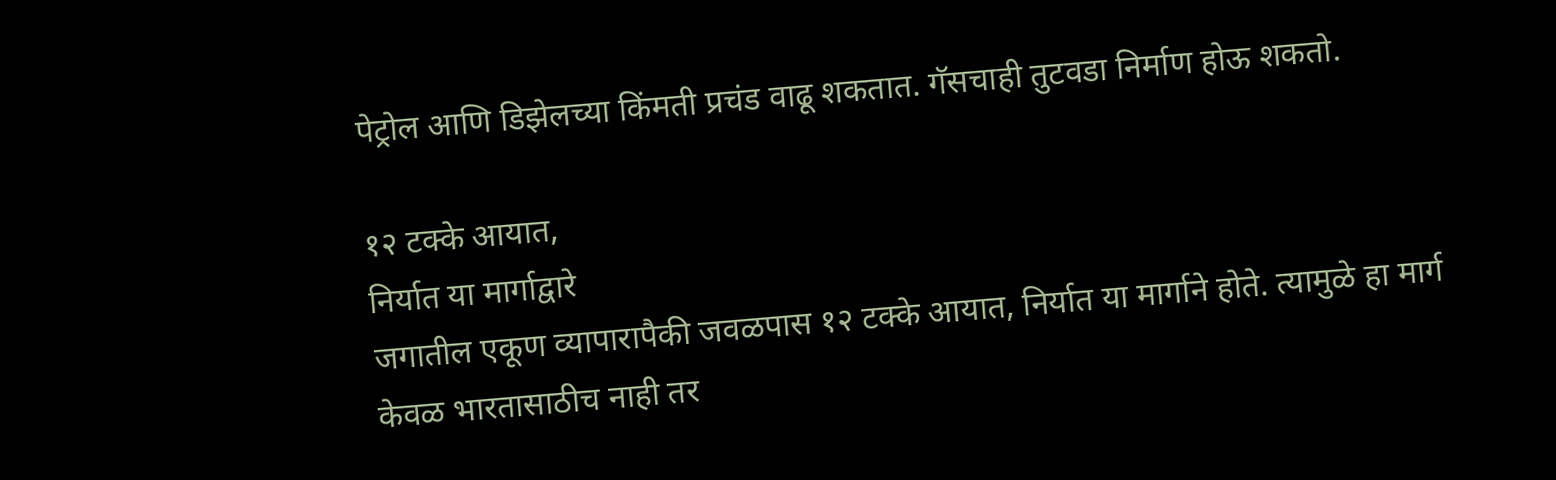पेट्रोल आणि डिझेलच्या किंमती प्रचंड वाढू शकतात. गॅसचाही तुटवडा निर्माण होऊ शकतो.

१२ टक्के आयात,
निर्यात या मार्गाद्वारे
जगातील एकूण व्यापारापैकी जवळपास १२ टक्के आयात, निर्यात या मार्गाने होते. त्यामुळे हा मार्ग केवळ भारतासाठीच नाही तर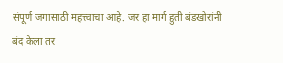संपूर्ण जगासाठी महत्त्वाचा आहे. जर हा मार्ग हुती बंडखोरांनी बंद केला तर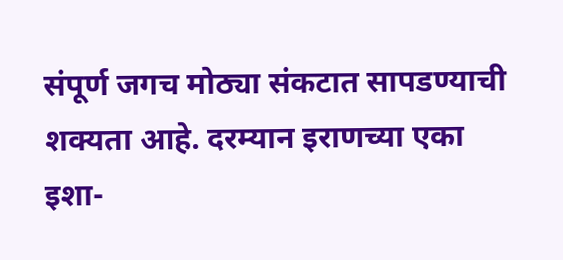संपूर्ण जगच मोठ्या संकटात सापडण्याची शक्यता आहे. दरम्यान इराणच्या एका इशा-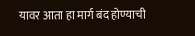यावर आता हा मार्ग बंद होण्याची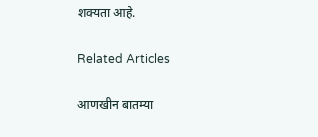शक्यता आहे.

Related Articles

आणखीन बातम्या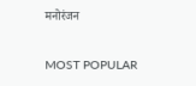मनोरंजन

MOST POPULAR